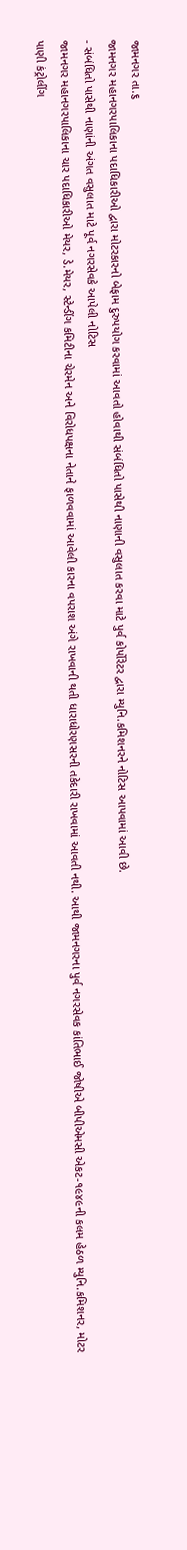જામનગર તા.૬
જામનગર મહાનગરપાલિકાના પદાધિકારીઓ દ્વારા મોટરકારનો બેફામ દુરુપયોગ કરવામાં આવતો હોવાથી સંબંધિતો પાસેથી નાણાની વસુલાત કરવા માટે પુર્વ કોર્પોરેટર દ્વારા મ્યુનિ.કમિશનરને નોટિસ આપવામાં આવી છે.
- સંબંધિતો પાસેથી નાણાંની અંગત વસુલાત માટે પૂર્વ નગરસેવકે આપેલી નોટિસ
જામનગર મહાનગરપાલિકાના ચાર પદાધિકારીઓ મેયર, ડે.મેયર, સ્ટેન્ડીંગ કમિટીના ચેરમેન અને વિરોધપક્ષના નેતાને ફાળવવામાં આવેલી કારના વપરાશ અંગે રાખવાની થતી ધારાધોરણસરની તકેદારી રાખવામાં આવતી નથી. આથી જામનગરના પુર્વ નગરસેવક કાંતિભાઈ જોષીએ બીપીએમસી એકટ-૧૯૪૯ની કલમ હેઠળ મ્યુનિ.કમિશનર, મોટર પાણી કંટ્રોલીંગ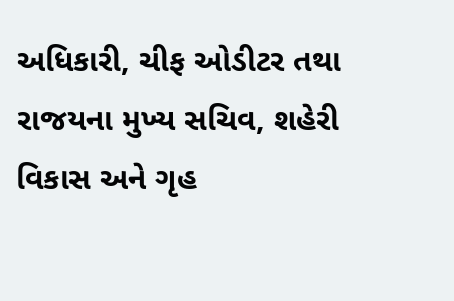અધિકારી, ચીફ ઓડીટર તથા રાજયના મુખ્ય સચિવ, શહેરી વિકાસ અને ગૃહ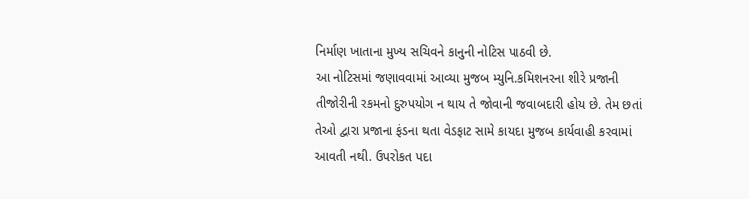નિર્માણ ખાતાના મુખ્ય સચિવને કાનુની નોટિસ પાઠવી છે.
આ નોટિસમાં જણાવવામાં આવ્યા મુજબ મ્યુનિ.કમિશનરના શીરે પ્રજાની તીજોરીની રકમનો દુરુપયોગ ન થાય તે જોવાની જવાબદારી હોય છે. તેમ છતાં તેઓ દ્વારા પ્રજાના ફંડના થતા વેડફાટ સામે કાયદા મુજબ કાર્યવાહી કરવામાં આવતી નથી. ઉપરોકત પદા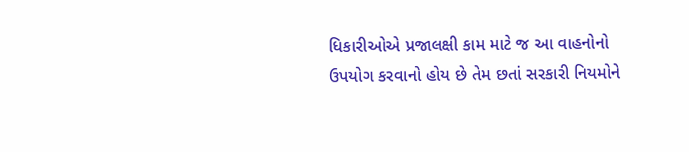ધિકારીઓએ પ્રજાલક્ષી કામ માટે જ આ વાહનોનો ઉપયોગ કરવાનો હોય છે તેમ છતાં સરકારી નિયમોને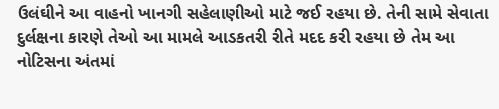ઉલંઘીને આ વાહનો ખાનગી સહેલાણીઓ માટે જઈ રહયા છે. તેની સામે સેવાતા દુર્લક્ષના કારણે તેઓ આ મામલે આડકતરી રીતે મદદ કરી રહયા છે તેમ આ નોટિસના અંતમાં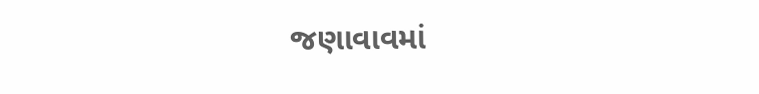જણાવાવમાં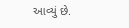આવ્યું છે.